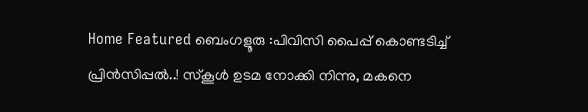Home Featured ബെംഗളൂരു :പിവിസി പൈപ്പ് കൊണ്ടടിച്ച്‌ പ്രിൻസിപ്പല്‍..! സ്‌കൂള്‍ ഉടമ നോക്കി നിന്നു, മകനെ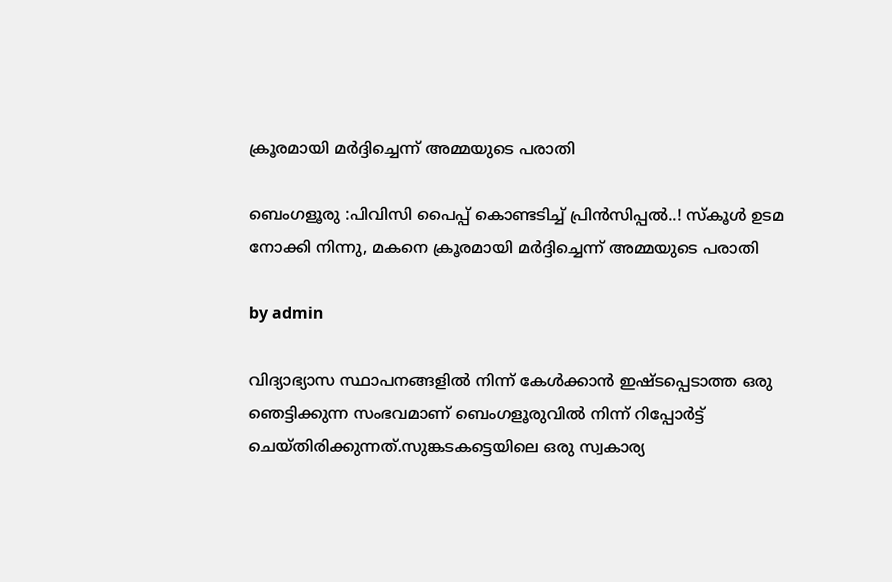ക്രൂരമായി മര്‍ദ്ദിച്ചെന്ന് അമ്മയുടെ പരാതി

ബെംഗളൂരു :പിവിസി പൈപ്പ് കൊണ്ടടിച്ച്‌ പ്രിൻസിപ്പല്‍..! സ്‌കൂള്‍ ഉടമ നോക്കി നിന്നു, മകനെ ക്രൂരമായി മര്‍ദ്ദിച്ചെന്ന് അമ്മയുടെ പരാതി

by admin

വിദ്യാഭ്യാസ സ്ഥാപനങ്ങളില്‍ നിന്ന് കേള്‍ക്കാൻ ഇഷ്ടപ്പെടാത്ത ഒരു ഞെട്ടിക്കുന്ന സംഭവമാണ് ബെംഗളൂരുവില്‍ നിന്ന് റിപ്പോർട്ട് ചെയ്തിരിക്കുന്നത്.സുങ്കടകട്ടെയിലെ ഒരു സ്വകാര്യ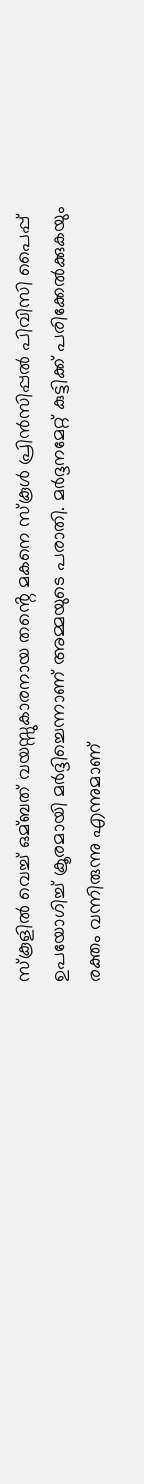സ്കൂളില്‍ വെച്ച്‌ ഒമ്ബത് വയസ്സുകാരനായ തൻ്റെ മകനെ സ്കൂള്‍ പ്രിൻസിപ്പല്‍ പിവിസി പൈപ്പ് ഉപയോഗിച്ച്‌ ക്രൂരമായി മർദ്ദിച്ചെന്നാണ് അമ്മയുടെ പരാതി. മർദ്ദനമേറ്റ് കുട്ടിക്ക് പരിക്കേല്‍ക്കുകയും രക്തം വന്നിരുന്നു എന്നുമാണ്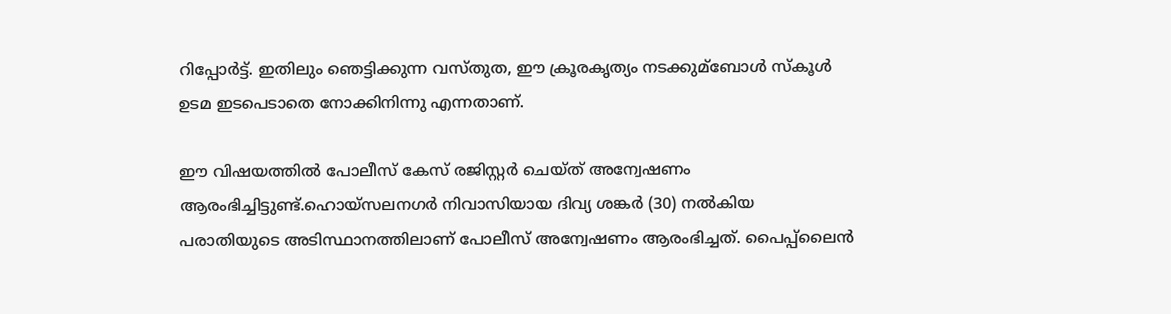റിപ്പോർട്ട്. ഇതിലും ഞെട്ടിക്കുന്ന വസ്തുത, ഈ ക്രൂരകൃത്യം നടക്കുമ്ബോള്‍ സ്കൂള്‍ ഉടമ ഇടപെടാതെ നോക്കിനിന്നു എന്നതാണ്.

ഈ വിഷയത്തില്‍ പോലീസ് കേസ് രജിസ്റ്റർ ചെയ്ത് അന്വേഷണം ആരംഭിച്ചിട്ടുണ്ട്.ഹൊയ്‌സലനഗർ നിവാസിയായ ദിവ്യ ശങ്കർ (30) നല്‍കിയ പരാതിയുടെ അടിസ്ഥാനത്തിലാണ് പോലീസ് അന്വേഷണം ആരംഭിച്ചത്. പൈപ്പ്‌ലൈൻ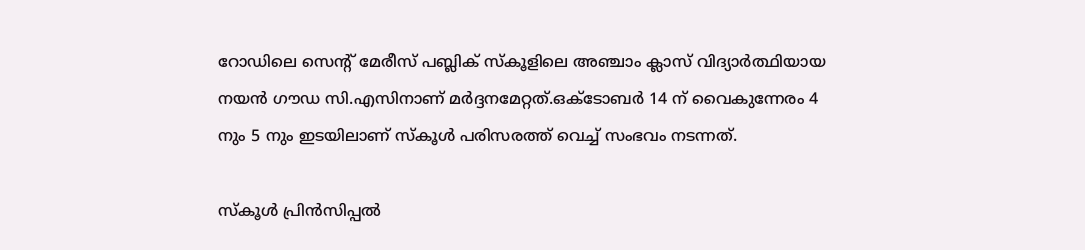റോഡിലെ സെന്റ് മേരീസ് പബ്ലിക് സ്‌കൂളിലെ അഞ്ചാം ക്ലാസ് വിദ്യാർത്ഥിയായ നയൻ ഗൗഡ സി.എസിനാണ് മർദ്ദനമേറ്റത്.ഒക്ടോബർ 14 ന് വൈകുന്നേരം 4 നും 5 നും ഇടയിലാണ് സ്കൂള്‍ പരിസരത്ത് വെച്ച്‌ സംഭവം നടന്നത്.

സ്കൂള്‍ പ്രിൻസിപ്പല്‍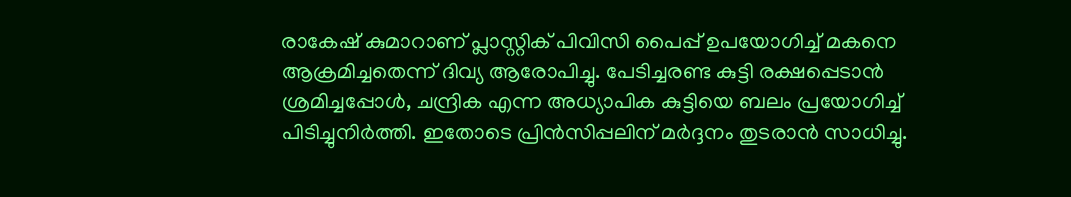രാകേഷ് കുമാറാണ് പ്ലാസ്റ്റിക് പിവിസി പൈപ്പ് ഉപയോഗിച്ച്‌ മകനെ ആക്രമിച്ചതെന്ന് ദിവ്യ ആരോപിച്ചു. പേടിച്ചരണ്ട കുട്ടി രക്ഷപ്പെടാൻ ശ്രമിച്ചപ്പോള്‍, ചന്ദ്രിക എന്ന അധ്യാപിക കുട്ടിയെ ബലം പ്രയോഗിച്ച്‌ പിടിച്ചുനിർത്തി. ഇതോടെ പ്രിൻസിപ്പലിന് മർദ്ദനം തുടരാൻ സാധിച്ചു.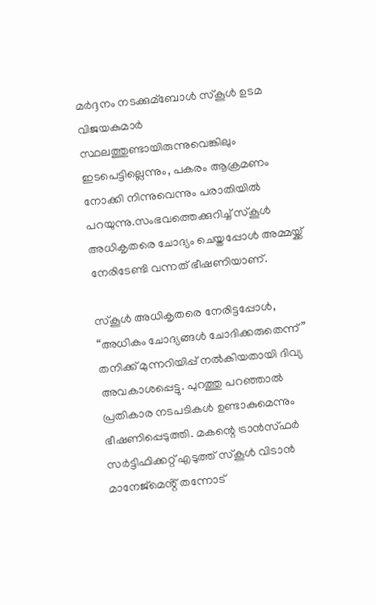മർദ്ദനം നടക്കുമ്ബോള്‍ സ്കൂള്‍ ഉടമ വിജയകുമാർ സ്ഥലത്തുണ്ടായിരുന്നുവെങ്കിലും ഇടപെട്ടില്ലെന്നും, പകരം ആക്രമണം നോക്കി നിന്നുവെന്നും പരാതിയില്‍ പറയുന്നു.സംഭവത്തെക്കുറിച്ച്‌ സ്കൂള്‍ അധികൃതരെ ചോദ്യം ചെയ്തപ്പോള്‍ അമ്മയ്ക്ക് നേരിടേണ്ടി വന്നത് ഭീഷണിയാണ്.

സ്കൂള്‍ അധികൃതരെ നേരിട്ടപ്പോള്‍, “അധികം ചോദ്യങ്ങള്‍ ചോദിക്കരുതെന്ന്” തനിക്ക് മുന്നറിയിപ്പ് നല്‍കിയതായി ദിവ്യ അവകാശപ്പെട്ടു. പുറത്തു പറഞ്ഞാല്‍ പ്രതികാര നടപടികള്‍ ഉണ്ടാകുമെന്നും ഭീഷണിപ്പെടുത്തി. മകന്റെ ട്രാൻസ്ഫർ സർട്ടിഫിക്കറ്റ് എടുത്ത് സ്കൂള്‍ വിടാൻ മാനേജ്മെൻ്റ് തന്നോട്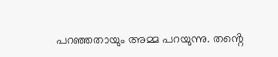പറഞ്ഞതായും അമ്മ പറയുന്നു. തൻ്റെ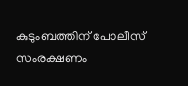കുടുംബത്തിന് പോലീസ് സംരക്ഷണം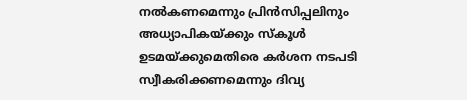നല്‍കണമെന്നും പ്രിൻസിപ്പലിനും അധ്യാപികയ്ക്കും സ്കൂള്‍ ഉടമയ്ക്കുമെതിരെ കർശന നടപടി സ്വീകരിക്കണമെന്നും ദിവ്യ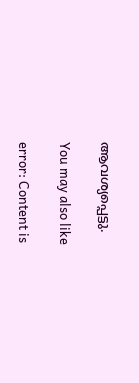ആവശ്യപ്പെട്ടു.

You may also like

error: Content is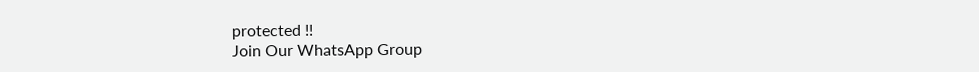protected !!
Join Our WhatsApp Group